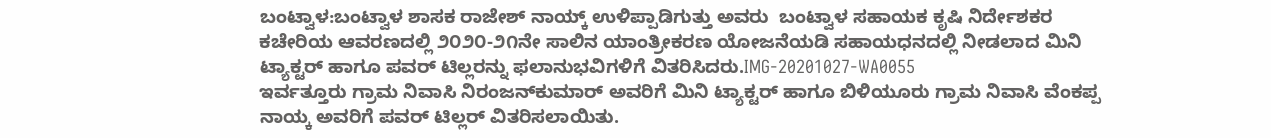ಬಂಟ್ವಾಳ:ಬಂಟ್ವಾಳ ಶಾಸಕ ರಾಜೇಶ್ ನಾಯ್ಕ್ ಉಳಿಪ್ಪಾಡಿಗುತ್ತು ಅವರು  ಬಂಟ್ವಾಳ ಸಹಾಯಕ ಕೃಷಿ ನಿರ್ದೇಶಕರ ಕಚೇರಿಯ ಆವರಣದಲ್ಲಿ ೨೦೨೦-೨೧ನೇ ಸಾಲಿನ ಯಾಂತ್ರೀಕರಣ ಯೋಜನೆಯಡಿ ಸಹಾಯಧನದಲ್ಲಿ ನೀಡಲಾದ ಮಿನಿ ಟ್ಯಾಕ್ಟರ್ ಹಾಗೂ ಪವರ್ ಟಿಲ್ಲರನ್ನು ಫಲಾನುಭವಿಗಳಿಗೆ ವಿತರಿಸಿದರು.IMG-20201027-WA0055
ಇರ್ವತ್ತೂರು ಗ್ರಾಮ ನಿವಾಸಿ ನಿರಂಜನ್‌ಕುಮಾರ್ ಅವರಿಗೆ ಮಿನಿ ಟ್ಯಾಕ್ಟರ್ ಹಾಗೂ ಬಿಳಿಯೂರು ಗ್ರಾಮ ನಿವಾಸಿ ವೆಂಕಪ್ಪ ನಾಯ್ಕ ಅವರಿಗೆ ಪವರ್ ಟಿಲ್ಲರ್ ವಿತರಿಸಲಾಯಿತು.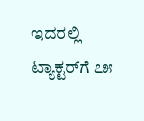ಇದರಲ್ಲಿ ಟ್ಯಾಕ್ಟರ್‌ಗೆ ೭೫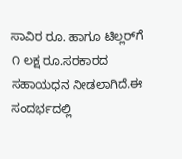ಸಾವಿರ ರೂ. ಹಾಗೂ ಟಿಲ್ಲರ್‌ಗೆ ೧ ಲಕ್ಷ ರೂ.ಸರಕಾರದ ಸಹಾಯಧನ ನೀಡಲಾಗಿದೆ.ಈ ಸಂದರ್ಭದಲ್ಲಿ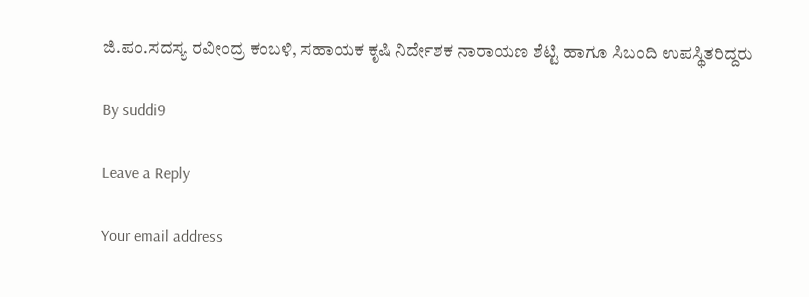ಜಿ.ಪಂ.ಸದಸ್ಯ ರವೀಂದ್ರ ಕಂಬಳಿ, ಸಹಾಯಕ ಕೃಷಿ ನಿರ್ದೇಶಕ ನಾರಾಯಣ ಶೆಟ್ಟಿ ಹಾಗೂ ಸಿಬಂದಿ ಉಪಸ್ಥಿತರಿದ್ದರು

By suddi9

Leave a Reply

Your email address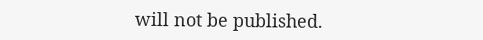will not be published.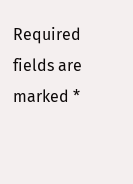Required fields are marked *